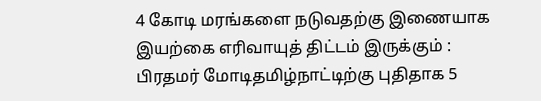4 கோடி மரங்களை நடுவதற்கு இணையாக இயற்கை எரிவாயுத் திட்டம் இருக்கும் : பிரதமர் மோடிதமிழ்நாட்டிற்கு புதிதாக 5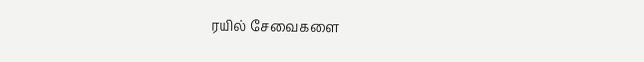ரயில் சேவைகளை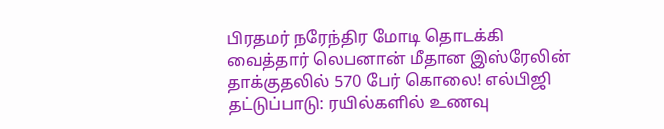பிரதமர் நரேந்திர மோடி தொடக்கி வைத்தார் லெபனான் மீதான இஸ்ரேலின் தாக்குதலில் 570 பேர் கொலை! எல்பிஜி தட்டுப்பாடு: ரயில்களில் உணவு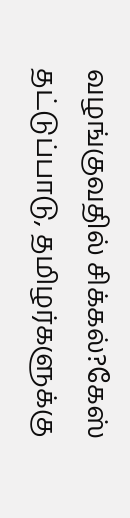வழங்குவதில் சிக்கல்?கேஸ் தட்டுப்பாடு, தமிழர்களுக்கு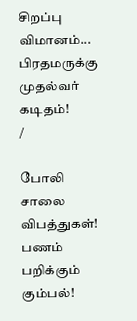சிறப்பு விமானம்... பிரதமருக்கு முதல்வர் கடிதம்!
/

போலி சாலை விபத்துகள்! பணம் பறிக்கும் கும்பல்!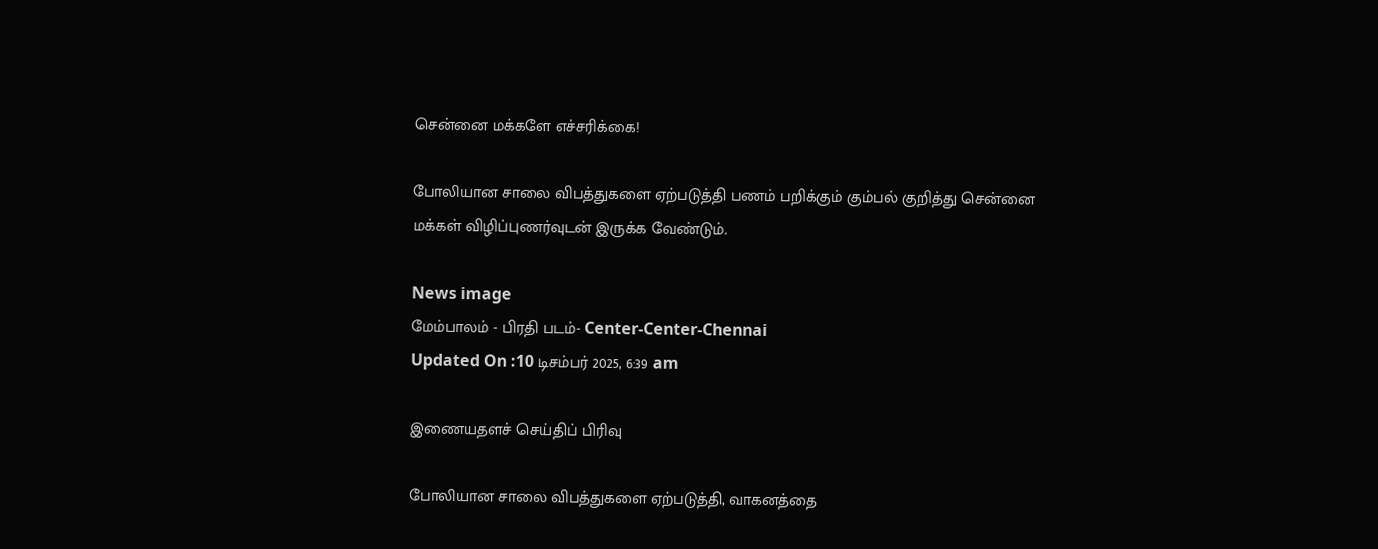சென்னை மக்களே எச்சரிக்கை!

போலியான சாலை விபத்துகளை ஏற்படுத்தி பணம் பறிக்கும் கும்பல் குறித்து சென்னை மக்கள் விழிப்புணர்வுடன் இருக்க வேண்டும்.

News image
மேம்பாலம் - பிரதி படம்- Center-Center-Chennai
Updated On :10 டிசம்பர் 2025, 6:39 am

இணையதளச் செய்திப் பிரிவு

போலியான சாலை விபத்துகளை ஏற்படுத்தி, வாகனத்தை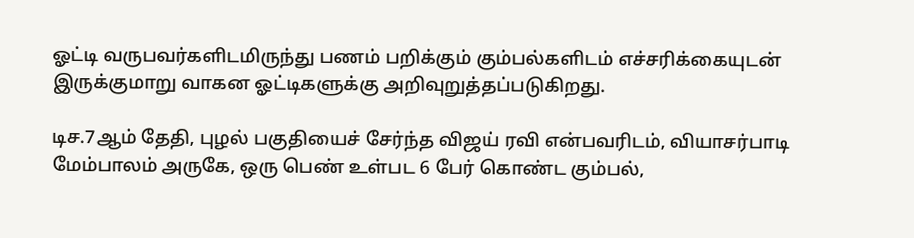ஓட்டி வருபவர்களிடமிருந்து பணம் பறிக்கும் கும்பல்களிடம் எச்சரிக்கையுடன் இருக்குமாறு வாகன ஓட்டிகளுக்கு அறிவுறுத்தப்படுகிறது.

டிச.7ஆம் தேதி, புழல் பகுதியைச் சேர்ந்த விஜய் ரவி என்பவரிடம், வியாசர்பாடி மேம்பாலம் அருகே, ஒரு பெண் உள்பட 6 பேர் கொண்ட கும்பல்,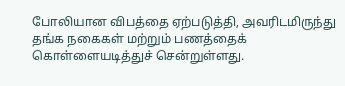போலியான விபத்தை ஏற்படுத்தி, அவரிடமிருந்து தங்க நகைகள் மற்றும் பணத்தைக் கொள்ளையடித்துச் சென்றுள்ளது.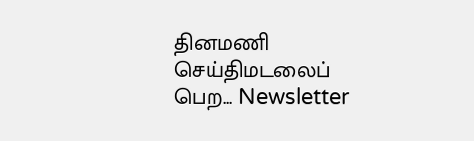தினமணி செய்திமடலைப் பெற... Newsletter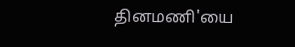தினமணி'யை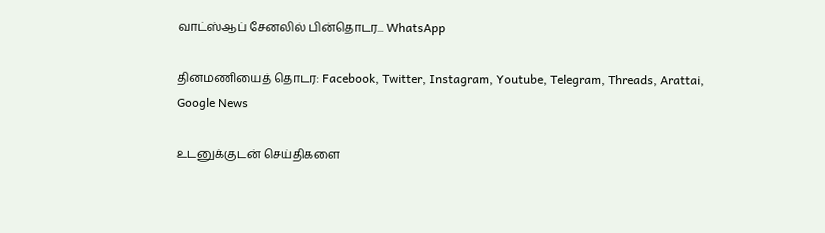வாட்ஸ்ஆப் சேனலில் பின்தொடர... WhatsApp

தினமணியைத் தொடர: Facebook, Twitter, Instagram, Youtube, Telegram, Threads, Arattai, Google News

உடனுக்குடன் செய்திகளை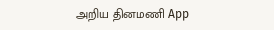அறிய தினமணி App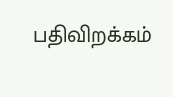பதிவிறக்கம்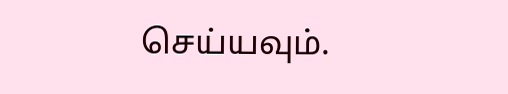செய்யவும்.